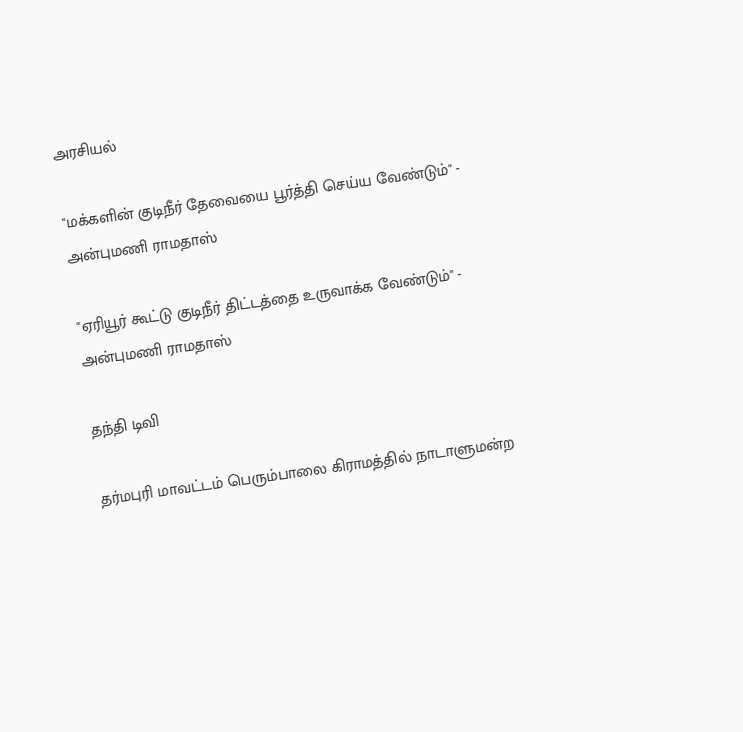அரசியல்

"மக்களின் குடிநீர் தேவையை பூர்த்தி செய்ய வேண்டும்" - அன்புமணி ராமதாஸ்

"ஏரியூர் கூட்டு குடிநீர் திட்டத்தை உருவாக்க வேண்டும்" - அன்புமணி ராமதாஸ்

தந்தி டிவி

தர்மபுரி மாவட்டம் பெரும்பாலை கிராமத்தில் நாடாளுமன்ற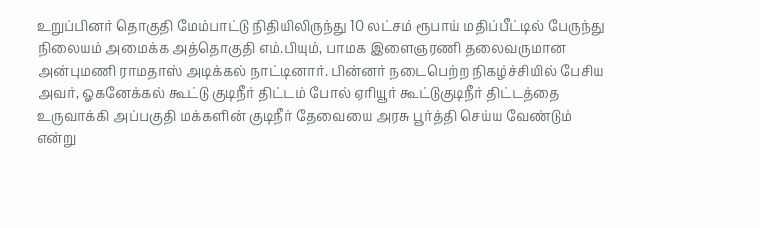உறுப்பினர் தொகுதி மேம்பாட்டு நிதியிலிருந்து 10 லட்சம் ரூபாய் மதிப்பீட்டில் பேருந்து நிலையம் அமைக்க அத்தொகுதி எம்.பியும், பாமக இளைஞரணி தலைவருமான அன்புமணி ராமதாஸ் அடிக்கல் நாட்டினார். பின்னர் நடைபெற்ற நிகழ்ச்சியில் பேசிய அவர், ஓகனேக்கல் கூட்டு குடிநீர் திட்டம் போல் ஏரியூர் கூட்டுகுடிநீர் திட்டத்தை உருவாக்கி அப்பகுதி மக்களின் குடிநீர் தேவையை அரசு பூர்த்தி செய்ய வேண்டும் என்று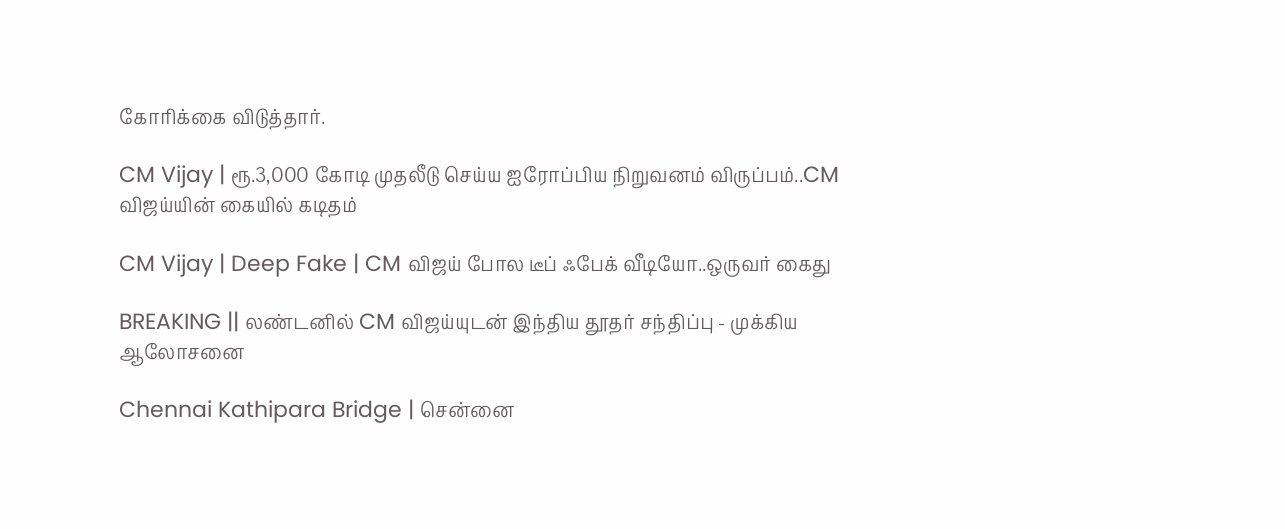கோரிக்கை விடுத்தார்.

CM Vijay | ரூ.3,000 கோடி முதலீடு செய்ய ஐரோப்பிய நிறுவனம் விருப்பம்..CM விஜய்யின் கையில் கடிதம்

CM Vijay | Deep Fake | CM விஜய் போல டீப் ஃபேக் வீடியோ..ஒருவர் கைது

BREAKING || லண்டனில் CM விஜய்யுடன் இந்திய தூதர் சந்திப்பு - முக்கிய ஆலோசனை

Chennai Kathipara Bridge | சென்னை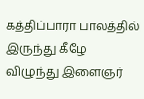கத்திப்பாரா பாலத்தில் இருந்து கீழே விழுந்து இளைஞர்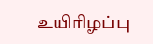உயிரிழப்பு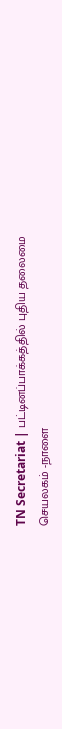TN Secretariat | பட்டினப்பாக்கத்தில் புதிய தலைமை செயலகம் -நாளை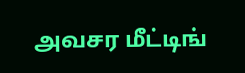அவசர மீட்டிங்